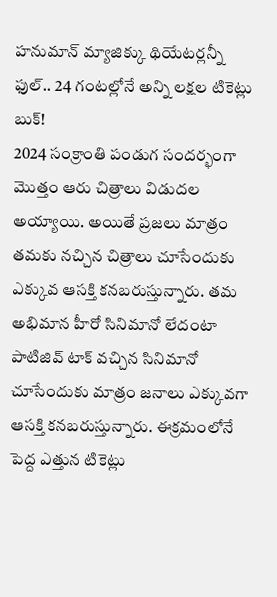హనుమాన్ మ్యాజిక్కు థియేటర్లన్నీ ఫుల్.. 24 గంటల్లోనే అన్ని లక్షల టికెట్లు బుక్!
2024 సంక్రాంతి పండుగ సందర్భంగా మొత్తం ఆరు చిత్రాలు విడుదల అయ్యాయి. అయితే ప్రజలు మాత్రం తమకు నచ్చిన చిత్రాలు చూసేందుకు ఎక్కువ ఆసక్తి కనబరుస్తున్నారు. తమ అభిమాన హీరో సినిమానో లేదంటా పాటిజివ్ టాక్ వచ్చిన సినిమానో చూసేందుకు మాత్రం జనాలు ఎక్కువగా ఆసక్తి కనబరుస్తున్నారు. ఈక్రమంలోనే పెద్ద ఎత్తున టికెట్లు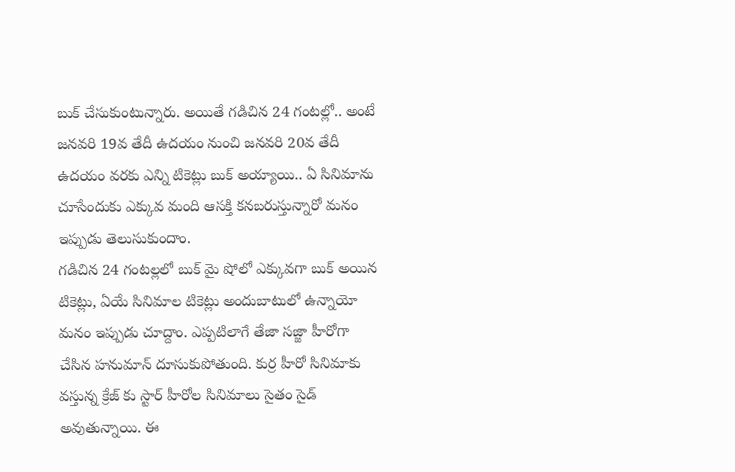బుక్ చేసుకుంటున్నారు. అయితే గడిచిన 24 గంటల్లో.. అంటే జనవరి 19వ తేదీ ఉదయం నుంచి జనవరి 20వ తేదీ ఉదయం వరకు ఎన్ని టికెట్లు బుక్ అయ్యాయి.. ఏ సినిమాను చూసేందుకు ఎక్కువ మంది ఆసక్తి కనబరుస్తున్నారో మనం ఇప్పుడు తెలుసుకుందాం.
గడిచిన 24 గంటల్లలో బుక్ మై షోలో ఎక్కువగా బుక్ అయిన టికెట్లు, ఏయే సినిమాల టికెట్లు అందుబాటులో ఉన్నాయో మనం ఇప్పుడు చూద్దాం. ఎప్పటిలాగే తేజా సజ్జా హీరోగా చేసిన హనుమాన్ దూసుకుపోతుంది. కుర్ర హీరో సినిమాకు వస్తున్న క్రేజ్ కు స్టార్ హీరోల సినిమాలు సైతం సైడ్ అవుతున్నాయి. ఈ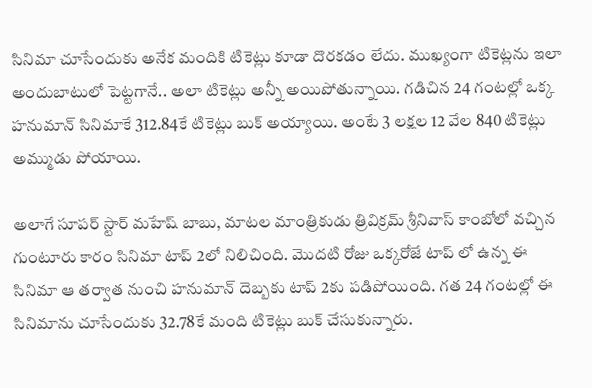సినిమా చూసేందుకు అనేక మందికి టికెట్లు కూడా దొరకడం లేదు. ముఖ్యంగా టికెట్లను ఇలా అందుబాటులో పెట్టగానే.. అలా టికెట్లు అన్నీ అయిపోతున్నాయి. గడిచిన 24 గంటల్లో ఒక్క హనుమాన్ సినిమాకే 312.84కే టికెట్లు బుక్ అయ్యాయి. అంటే 3 లక్షల 12 వేల 840 టికెట్లు అమ్ముడు పోయాయి.

అలాగే సూపర్ స్టార్ మహేష్ బాబు, మాటల మాంత్రికుడు త్రివిక్రమ్ శ్రీనివాస్ కాంబోలో వచ్చిన గుంటూరు కారం సినిమా టాప్ 2లో నిలిచింది. మొదటి రోజు ఒక్కరోజే టాప్ లో ఉన్న ఈ సినిమా ఆ తర్వాత నుంచి హనుమాన్ దెబ్బకు టాప్ 2కు పడిపోయింది. గత 24 గంటల్లో ఈ సినిమాను చూసేందుకు 32.78కే మంది టికెట్లు బుక్ చేసుకున్నారు.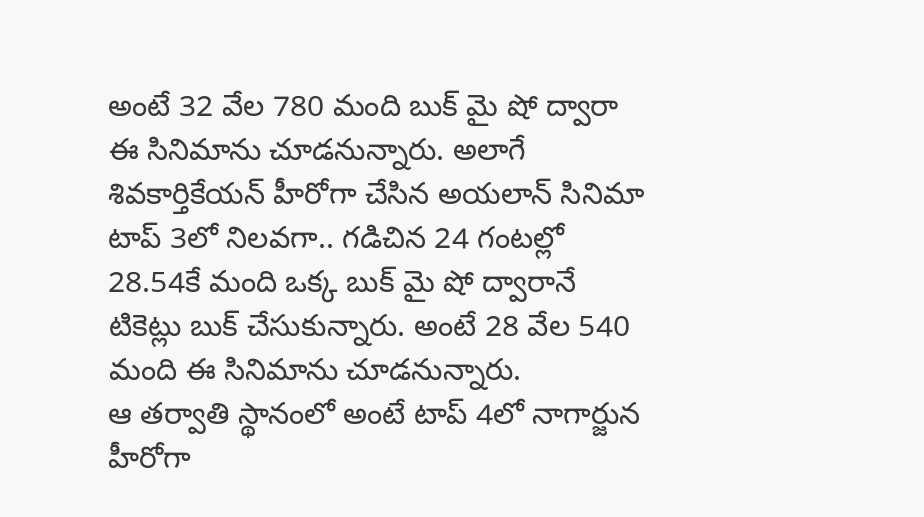అంటే 32 వేల 780 మంది బుక్ మై షో ద్వారా ఈ సినిమాను చూడనున్నారు. అలాగే శివకార్తికేయన్ హీరోగా చేసిన అయలాన్ సినిమా టాప్ 3లో నిలవగా.. గడిచిన 24 గంటల్లో 28.54కే మంది ఒక్క బుక్ మై షో ద్వారానే టికెట్లు బుక్ చేసుకున్నారు. అంటే 28 వేల 540 మంది ఈ సినిమాను చూడనున్నారు.
ఆ తర్వాతి స్థానంలో అంటే టాప్ 4లో నాగార్జున హీరోగా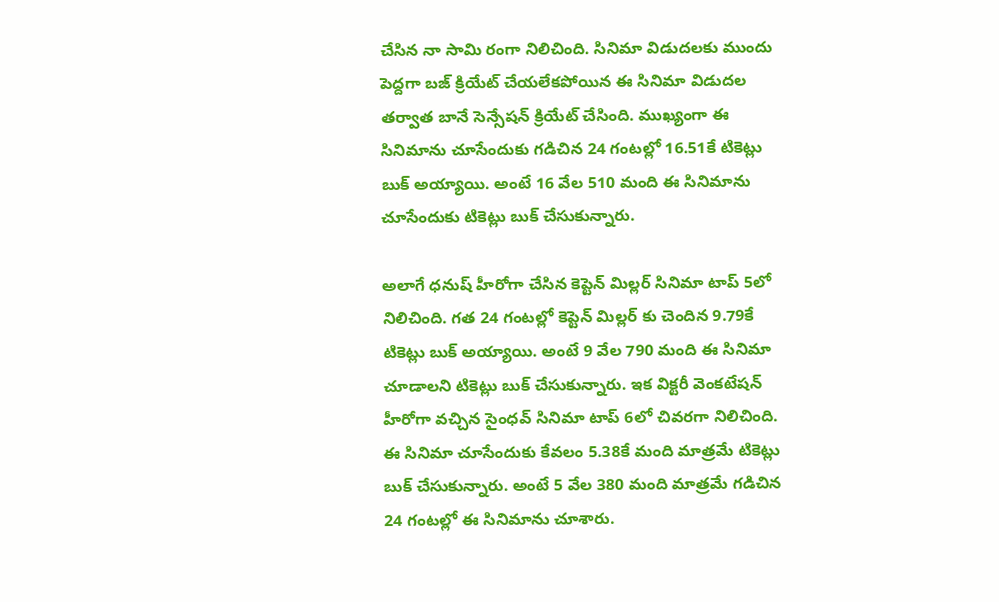చేసిన నా సామి రంగా నిలిచింది. సినిమా విడుదలకు ముందు పెద్దగా బజ్ క్రియేట్ చేయలేకపోయిన ఈ సినిమా విడుదల తర్వాత బానే సెన్సేషన్ క్రియేట్ చేసింది. ముఖ్యంగా ఈ సినిమాను చూసేందుకు గడిచిన 24 గంటల్లో 16.51కే టికెట్లు బుక్ అయ్యాయి. అంటే 16 వేల 510 మంది ఈ సినిమాను చూసేందుకు టికెట్లు బుక్ చేసుకున్నారు.

అలాగే ధనుష్ హీరోగా చేసిన కెప్టెన్ మిల్లర్ సినిమా టాప్ 5లో నిలిచింది. గత 24 గంటల్లో కెప్టెన్ మిల్లర్ కు చెందిన 9.79కే టికెట్లు బుక్ అయ్యాయి. అంటే 9 వేల 790 మంది ఈ సినిమా చూడాలని టికెట్లు బుక్ చేసుకున్నారు. ఇక విక్టరీ వెంకటేషన్ హీరోగా వచ్చిన సైంధవ్ సినిమా టాప్ 6లో చివరగా నిలిచింది. ఈ సినిమా చూసేందుకు కేవలం 5.38కే మంది మాత్రమే టికెట్లు బుక్ చేసుకున్నారు. అంటే 5 వేల 380 మంది మాత్రమే గడిచిన 24 గంటల్లో ఈ సినిమాను చూశారు.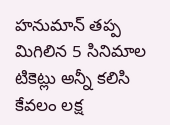హనుమాన్ తప్ప మిగిలిన 5 సినిమాల టికెట్లు అన్నీ కలిసి కేవలం లక్ష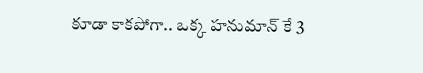కూడా కాకపోగా.. ఒక్క హనుమాన్ కే 3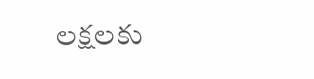లక్షలకు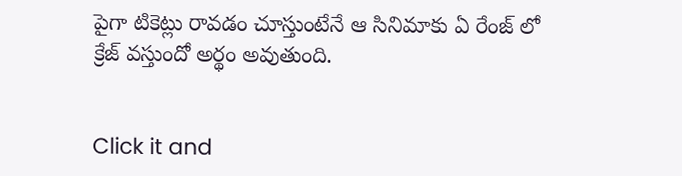పైగా టికెట్లు రావడం చూస్తుంటేనే ఆ సినిమాకు ఏ రేంజ్ లో క్రేజ్ వస్తుందో అర్థం అవుతుంది.


Click it and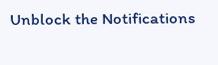Unblock the Notifications